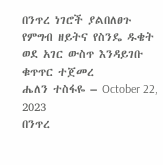በንጥረ ነገሮች ያልበለፀጉ የምግብ ዘይትና የስንዴ ዱቄት ወደ አገር ውስጥ እንዳይገቡ ቁጥጥር ተጀመረ
ሔለን ተስፋዬ – October 22, 2023
በንጥረ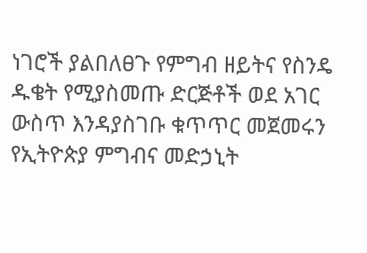ነገሮች ያልበለፀጉ የምግብ ዘይትና የስንዴ ዱቄት የሚያስመጡ ድርጅቶች ወደ አገር ውስጥ እንዳያስገቡ ቁጥጥር መጀመሩን የኢትዮጵያ ምግብና መድኃኒት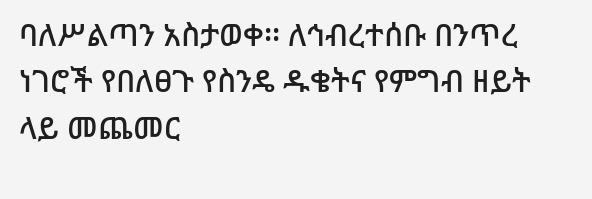ባለሥልጣን አስታወቀ፡፡ ለኅብረተሰቡ በንጥረ ነገሮች የበለፀጉ የስንዴ ዱቄትና የምግብ ዘይት ላይ መጨመር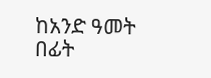ከአንድ ዓመት በፊት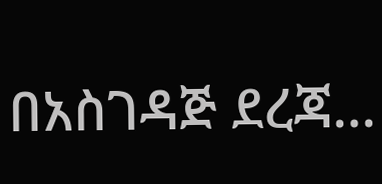በአስገዳጅ ደረጃ…